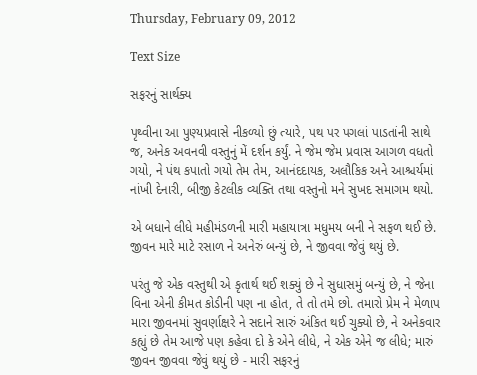Thursday, February 09, 2012

Text Size

સફરનું સાર્થક્ય

પૃથ્વીના આ પુણ્યપ્રવાસે નીકળ્યો છું ત્યારે, પથ પર પગલાં પાડતાંની સાથે જ, અનેક અવનવી વસ્તુનું મેં દર્શન કર્યું. ને જેમ જેમ પ્રવાસ આગળ વધતો ગયો, ને પંથ કપાતો ગયો તેમ તેમ, આનંદદાયક, અલૌકિક અને આશ્ચર્યમાં નાંખી દેનારી, બીજી કેટલીક વ્યક્તિ તથા વસ્તુનો મને સુખદ સમાગમ થયો.

એ બધાને લીધે મહીમંડળની મારી મહાયાત્રા મધુમય બની ને સફળ થઈ છે. જીવન મારે માટે રસાળ ને અનેરું બન્યું છે, ને જીવવા જેવું થયું છે.

પરંતુ જે એક વસ્તુથી એ કૃતાર્થ થઈ શક્યું છે ને સુધાસમું બન્યું છે, ને જેના વિના એની કીમત કોડીની પણ ના હોત, તે તો તમે છો. તમારો પ્રેમ ને મેળાપ મારા જીવનમાં સુવર્ણાક્ષરે ને સદાને સારું અંકિત થઈ ચુક્યો છે, ને અનેકવાર કહ્યું છે તેમ આજે પણ કહેવા દો કે એને લીધે, ને એક એને જ લીધે; મારું જીવન જીવવા જેવું થયું છે - મારી સફરનું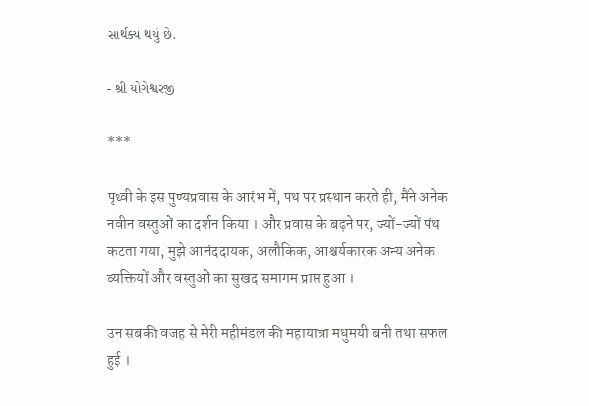સાર્થક્ય થયું છે.

- શ્રી યોગેશ્વરજી

***

पृथ्वी के इस पुण्यप्रवास के आरंभ में, पथ पर प्रस्थान करते ही, मैंने अनेक नवीन वस्तुओं का दर्शन किया । और प्रवास के बढ़ने पर, ज्यों-ज्यों पंथ कटता गया, मुझे आनंददायक, अलौकिक, आश्चर्यकारक अन्य अनेक व्यक्तियों और वस्तुओं का सुखद समागम प्राप्त हुआ ।

उन सबकी वजह से मेरी महीमंडल की महायात्रा मधुमयी बनी तथा सफल हुई ।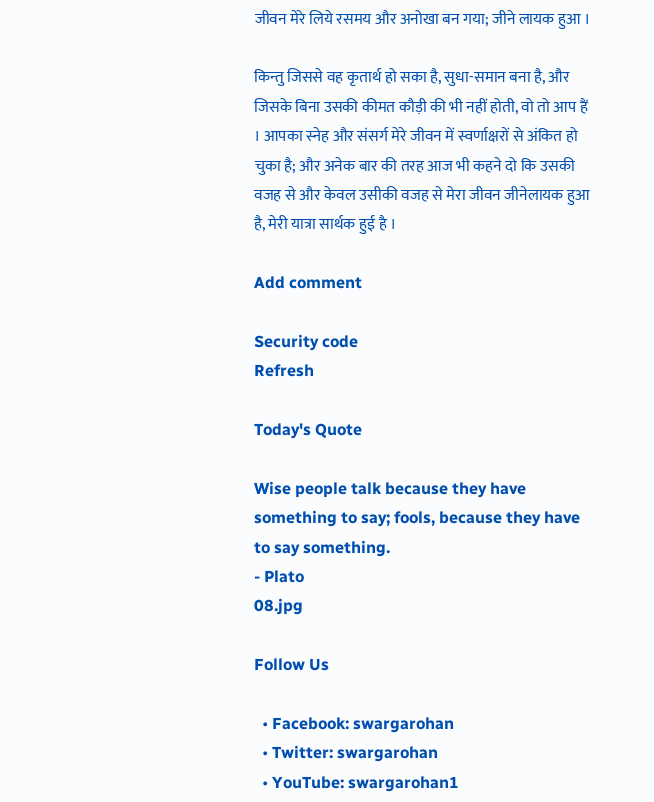जीवन मेरे लिये रसमय और अनोखा बन गया; जीने लायक हुआ ।

किन्तु जिससे वह कृतार्थ हो सका है, सुधा-समान बना है, और जिसके बिना उसकी कीमत कौड़ी की भी नहीं होती, वो तो आप हैं । आपका स्नेह और संसर्ग मेरे जीवन में स्वर्णाक्षरों से अंकित हो चुका है; और अनेक बार की तरह आज भी कहने दो कि उसकी वजह से और केवल उसीकी वजह से मेरा जीवन जीनेलायक हुआ है, मेरी यात्रा सार्थक हुई है ।

Add comment

Security code
Refresh

Today's Quote

Wise people talk because they have something to say; fools, because they have to say something.
- Plato
08.jpg

Follow Us

  • Facebook: swargarohan
  • Twitter: swargarohan
  • YouTube: swargarohan1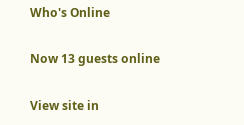Who's Online

Now 13 guests online

View site in